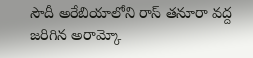సౌదీ అరేబియాలోని రాస్ తనూరా వద్ద జరిగిన అరామ్కో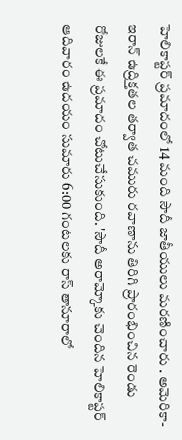హెలికాప్టర్ ప్రమాదంలో 14 మంది సౌదీ జాతీయులు మరణించారు . అమెరికా-ఇరాన్ ఉద్రిక్తతల తర్వాత చమురు రవాణాను తిరిగి ప్రారంభించిన రెండు రోజులకే ఈ ప్రమాదం చోటుచేసుకుంది. 'సౌదీ అరామ్కోకు చెందిన హెలికాప్టర్ ఆదివారం ఉదయం సుమారు 6:00 గంటలకు రాస్ తానూరాలో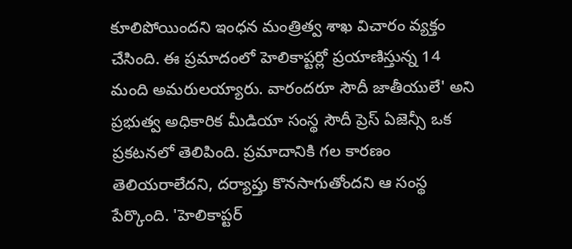కూలిపోయిందని ఇంధన మంత్రిత్వ శాఖ విచారం వ్యక్తం చేసింది. ఈ ప్రమాదంలో హెలికాప్టర్లో ప్రయాణిస్తున్న 14 మంది అమరులయ్యారు. వారందరూ సౌదీ జాతీయులే' అని ప్రభుత్వ అధికారిక మీడియా సంస్థ సౌదీ ప్రెస్ ఏజెన్సీ ఒక ప్రకటనలో తెలిపింది. ప్రమాదానికి గల కారణం తెలియరాలేదని, దర్యాప్తు కొనసాగుతోందని ఆ సంస్థ పేర్కొంది. 'హెలికాప్టర్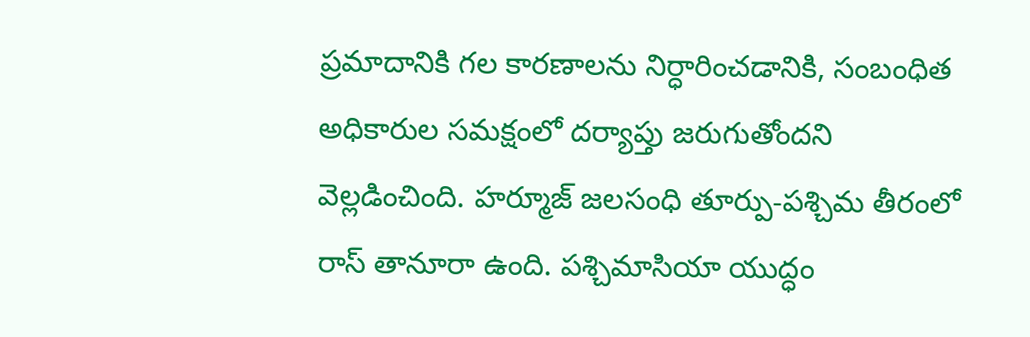ప్రమాదానికి గల కారణాలను నిర్ధారించడానికి, సంబంధిత అధికారుల సమక్షంలో దర్యాప్తు జరుగుతోందని వెల్లడించింది. హర్మూజ్ జలసంధి తూర్పు-పశ్చిమ తీరంలో రాస్ తానూరా ఉంది. పశ్చిమాసియా యుద్ధం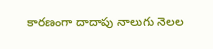కారణంగా దాదాపు నాలుగు నెలల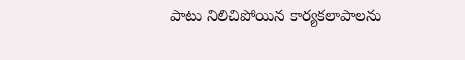పాటు నిలిచిపోయిన కార్యకలాపాలను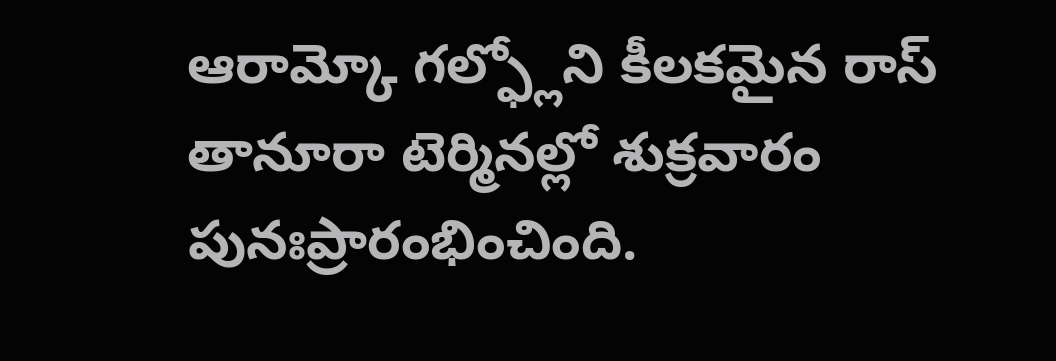ఆరామ్కో గల్ఫ్లోని కీలకమైన రాస్ తానూరా టెర్మినల్లో శుక్రవారం పునఃప్రారంభించింది.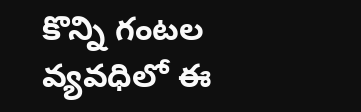కొన్ని గంటల వ్యవధిలో ఈ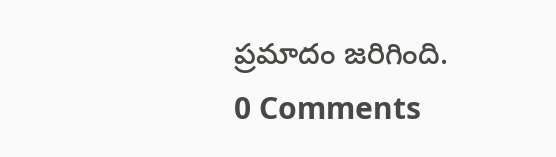ప్రమాదం జరిగింది.
0 Comments